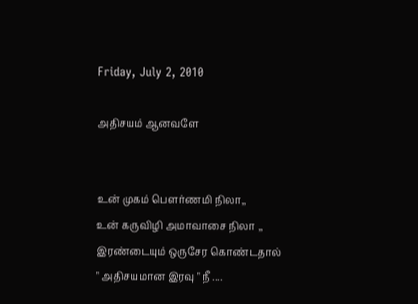Friday, July 2, 2010

அதிசயம் ஆனவளே


உன் முகம் பௌர்ணமி நிலா,,
உன் கருவிழி அமாவாசை நிலா ,,
இரண்டையும் ஒருசேர கொண்டதால்
" அதிசயமான இரவு " நீ ....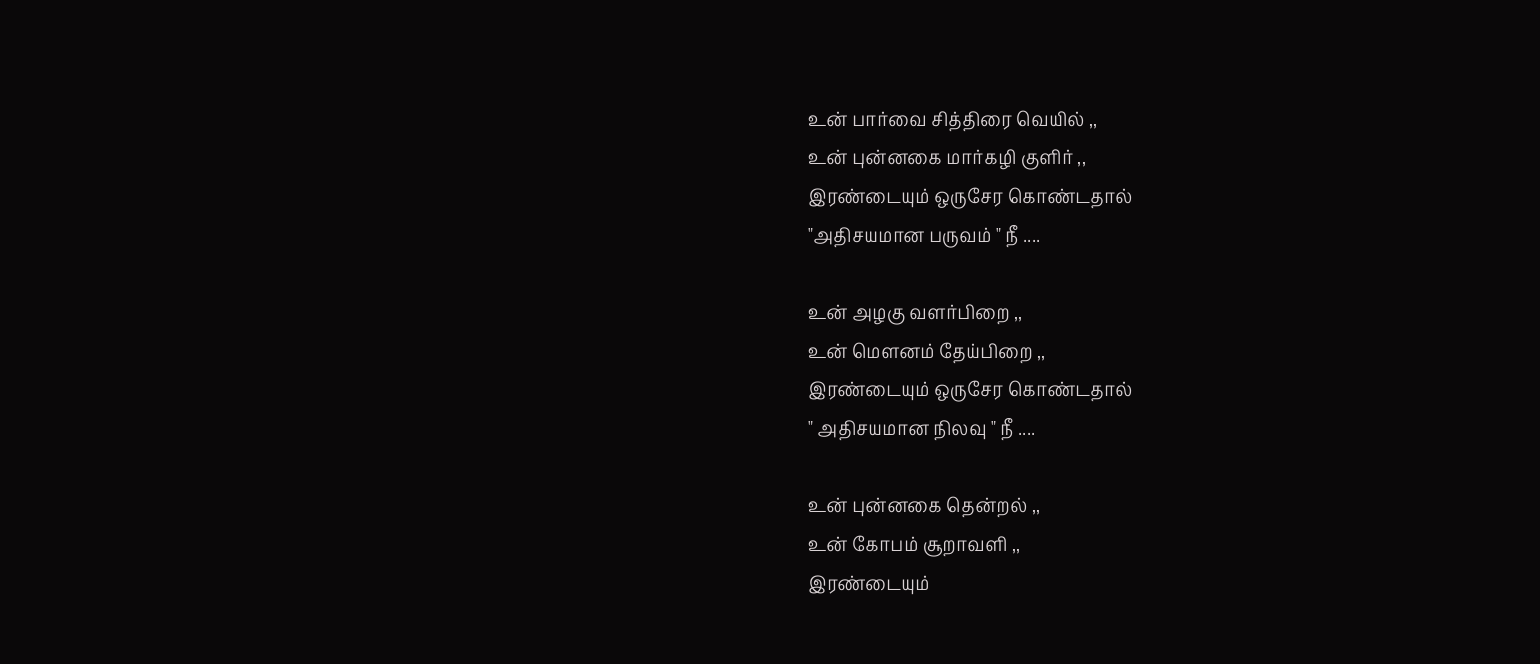உன் பார்வை சித்திரை வெயில் ,,
உன் புன்னகை மார்கழி குளிர் ,,
இரண்டையும் ஒருசேர கொண்டதால்
"அதிசயமான பருவம் " நீ ....

உன் அழகு வளர்பிறை ,,
உன் மௌனம் தேய்பிறை ,,
இரண்டையும் ஒருசேர கொண்டதால்
" அதிசயமான நிலவு " நீ ....

உன் புன்னகை தென்றல் ,,
உன் கோபம் சூறாவளி ,,
இரண்டையும்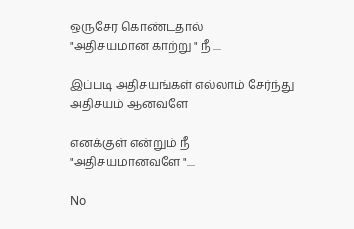ஒருசேர கொண்டதால்
"அதிசயமான காற்று " நீ ....

இப்படி அதிசயங்கள் எல்லாம் சேர்ந்து
அதிசயம் ஆனவளே

எனக்குள் என்றும் நீ
"அதிசயமானவளே "....

No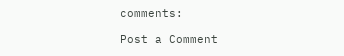comments:

Post a Comment